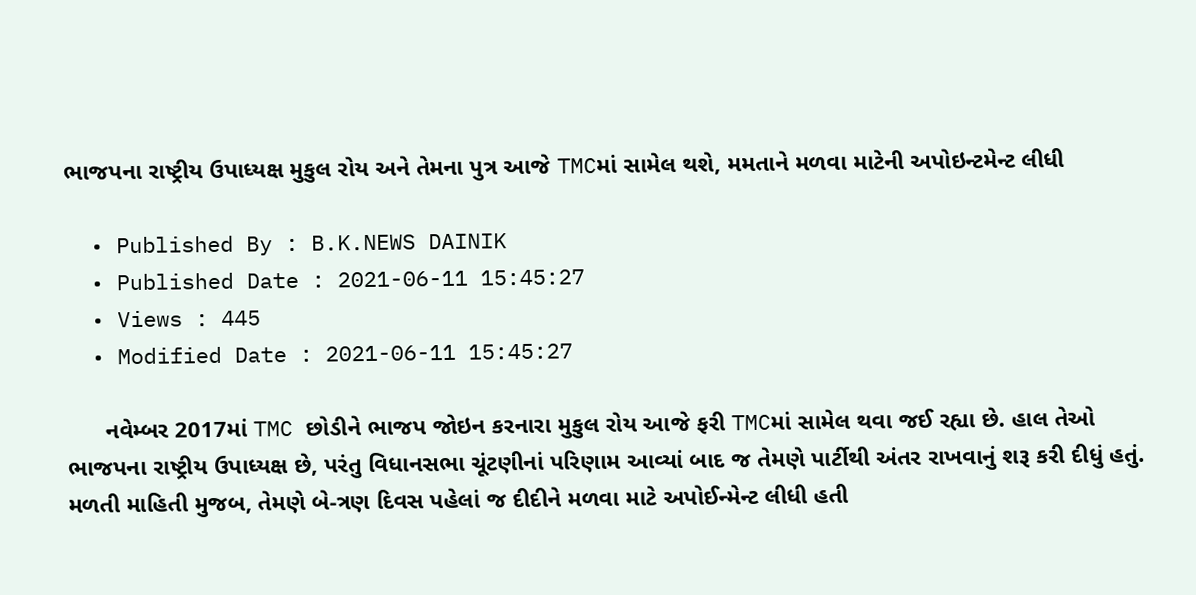ભાજપના રાષ્ટ્રીય ઉપાધ્યક્ષ મુકુલ રોય અને તેમના પુત્ર આજે TMCમાં સામેલ થશે, મમતાને મળવા માટેની અપોઇન્ટમેન્ટ લીધી

  • Published By : B.K.NEWS DAINIK
  • Published Date : 2021-06-11 15:45:27
  • Views : 445
  • Modified Date : 2021-06-11 15:45:27

      નવેમ્બર 2017માં TMC છોડીને ભાજપ જોઇન કરનારા મુકુલ રોય આજે ફરી TMCમાં સામેલ થવા જઈ રહ્યા છે. હાલ તેઓ ભાજપના રાષ્ટ્રીય ઉપાધ્યક્ષ છે, પરંતુ વિધાનસભા ચૂંટણીનાં પરિણામ આવ્યાં બાદ જ તેમણે પાર્ટીથી અંતર રાખવાનું શરૂ કરી દીધું હતું.  મળતી માહિતી મુજબ, તેમણે બે-ત્રણ દિવસ પહેલાં જ દીદીને મળવા માટે અપોઈન્મેન્ટ લીધી હતી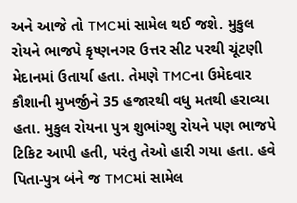અને આજે તો TMCમાં સામેલ થઈ જશે. મુકુલ રોયને ભાજપે કૃષ્ણનગર ઉત્તર સીટ પરથી ચૂંટણી મેદાનમાં ઉતાર્યા હતા. તેમણે TMCના ઉમેદવાર કૌશાની મુખર્જીને 35 હજારથી વધુ મતથી હરાવ્યા હતા. મુકુલ રોયના પુત્ર શુભાંગ્શુ રોયને પણ ભાજપે ટિકિટ આપી હતી, પરંતુ તેઓ હારી ગયા હતા. હવે પિતા-પુત્ર બંને જ TMCમાં સામેલ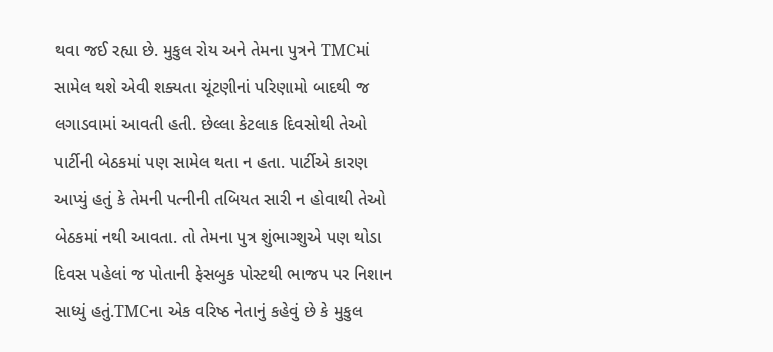થવા જઈ રહ્યા છે. મુકુલ રોય અને તેમના પુત્રને TMCમાં સામેલ થશે એવી શક્યતા ચૂંટણીનાં પરિણામો બાદથી જ લગાડવામાં આવતી હતી. છેલ્લા કેટલાક દિવસોથી તેઓ પાર્ટીની બેઠકમાં પણ સામેલ થતા ન હતા. પાર્ટીએ કારણ આપ્યું હતું કે તેમની પત્નીની તબિયત સારી ન હોવાથી તેઓ બેઠકમાં નથી આવતા. તો તેમના પુત્ર શુંભાગ્શુએ પણ થોડા દિવસ પહેલાં જ પોતાની ફેસબુક પોસ્ટથી ભાજપ પર નિશાન સાધ્યું હતું.TMCના એક વરિષ્ઠ નેતાનું કહેવું છે કે મુકુલ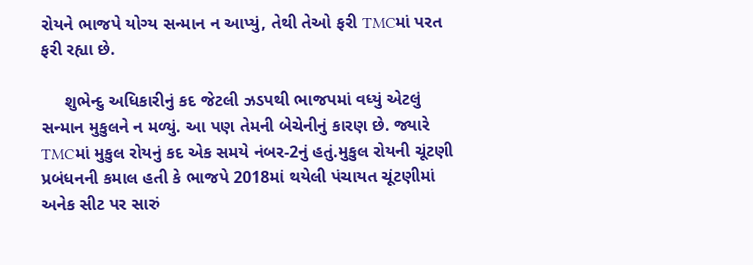રોયને ભાજપે યોગ્ય સન્માન ન આપ્યું, તેથી તેઓ ફરી TMCમાં પરત ફરી રહ્યા છે.

     શુભેન્દુ અધિકારીનું કદ જેટલી ઝડપથી ભાજપમાં વધ્યું એટલું સન્માન મુકુલને ન મળ્યું. આ પણ તેમની બેચેનીનું કારણ છે. જ્યારે TMCમાં મુકુલ રોયનું કદ એક સમયે નંબર-2નું હતું.મુકુલ રોયની ચૂંટણી પ્રબંધનની કમાલ હતી કે ભાજપે 2018માં થયેલી પંચાયત ચૂંટણીમાં અનેક સીટ પર સારું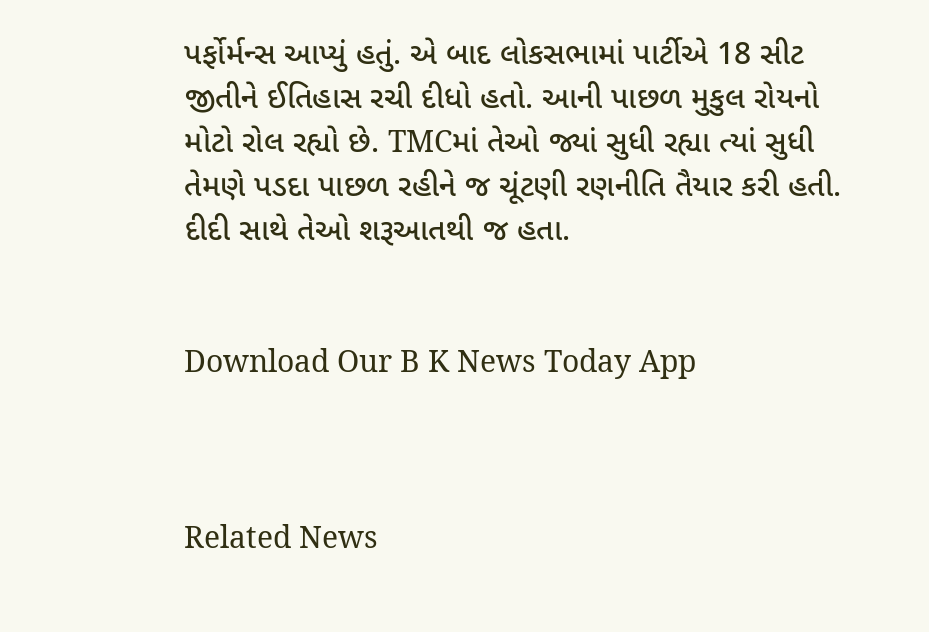પર્ફોર્મન્સ આપ્યું હતું. એ બાદ લોકસભામાં પાર્ટીએ 18 સીટ જીતીને ઈતિહાસ રચી દીધો હતો. આની પાછળ મુકુલ રોયનો મોટો રોલ રહ્યો છે. TMCમાં તેઓ જ્યાં સુધી રહ્યા ત્યાં સુધી તેમણે પડદા પાછળ રહીને જ ચૂંટણી રણનીતિ તૈયાર કરી હતી. દીદી સાથે તેઓ શરૂઆતથી જ હતા.


Download Our B K News Today App



Related News